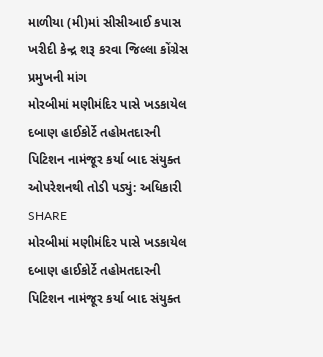માળીયા (મી)માં સીસીઆઈ કપાસ ખરીદી કેન્દ્ર શરૂ કરવા જિલ્લા કોંગ્રેસ પ્રમુખની માંગ
મોરબીમાં મણીમંદિર પાસે ખડકાયેલ દબાણ હાઈકોર્ટે તહોમતદારની પિટિશન નામંજૂર કર્યા બાદ સંયુક્ત ઓપરેશનથી તોડી પડ્યું: અધિકારી
SHARE
મોરબીમાં મણીમંદિર પાસે ખડકાયેલ દબાણ હાઈકોર્ટે તહોમતદારની પિટિશન નામંજૂર કર્યા બાદ સંયુક્ત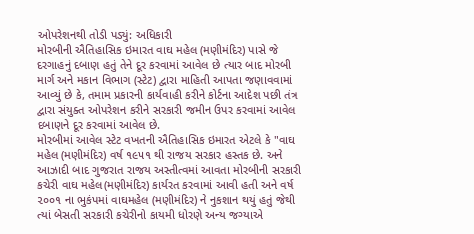ઓપરેશનથી તોડી પડ્યું: અધિકારી
મોરબીની ઐતિહાસિક ઇમારત વાઘ મહેલ (મણીમંદિર) પાસે જે દરગાહનું દબાણ હતું તેને દૂર કરવામાં આવેલ છે ત્યાર બાદ મોરબી માર્ગ અને મકાન વિભાગ (સ્ટેટ) દ્વારા માહિતી આપતા જણાવવામાં આવ્યું છે કે, તમામ પ્રકારની કાર્યવાહી કરીને કોર્ટના આદેશ પછી તંત્ર દ્વારા સંયુક્ત ઓપરેશન કરીને સરકારી જમીન ઉપર કરવામાં આવેલ દબાણને દૂર કરવામાં આવેલ છે.
મોરબીમાં આવેલ સ્ટેટ વખતની ઐતિહાસિક ઇમારત એટલે કે "વાઘ મહેલ (મણીમંદિર) વર્ષ ૧૯૫૧ થી રાજય સરકાર હસ્તક છે. અને આઝાદી બાદ ગુજરાત રાજય અસ્તીત્વમાં આવતા મોરબીની સરકારી કચેરી વાઘ મહેલ(મણીમંદિર) કાર્યરત કરવામાં આવી હતી અને વર્ષ ૨૦૦૧ ના ભુકંપમાં વાઘમહેલ (મણીમંદિર) ને નુકશાન થયું હતું જેથી ત્યાં બેસતી સરકારી કચેરીનો કાયમી ધોરણે અન્ય જગ્યાએ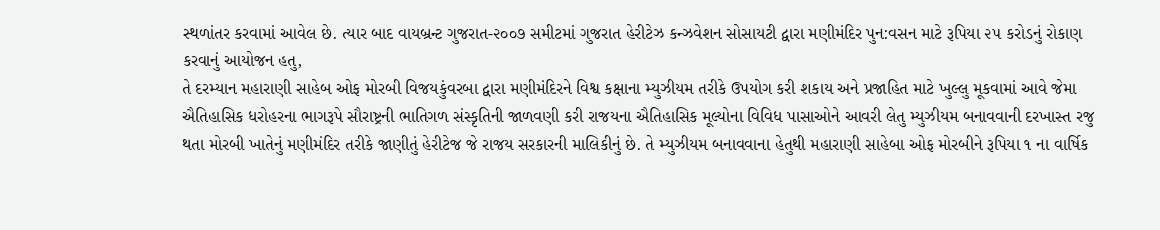સ્થળાંતર કરવામાં આવેલ છે. ત્યાર બાદ વાયબ્રન્ટ ગુજરાત-૨૦૦૭ સમીટમાં ગુજરાત હેરીટેઝ કન્ઝવેશન સોસાયટી દ્વારા મણીમંદિર પુન:વસન માટે રૂપિયા ૨૫ કરોડનું રોકાણ કરવાનું આયોજન હતુ,
તે દરમ્યાન મહારાણી સાહેબ ઓફ મોરબી વિજયકુંવરબા દ્વારા મણીમંદિરને વિશ્વ કક્ષાના મ્યુઝીયમ તરીકે ઉપયોગ કરી શકાય અને પ્રજાહિત માટે ખુલ્લુ મૂકવામાં આવે જેમા ઐતિહાસિક ધરોહરના ભાગરૂપે સૌરાષ્ટ્રની ભાતિગળ સંસ્કૃતિની જાળવણી કરી રાજયના ઐતિહાસિક મૂલ્યોના વિવિધ પાસાઓને આવરી લેતુ મ્યુઝીયમ બનાવવાની દરખાસ્ત રજુ થતા મોરબી ખાતેનું મણીમંદિર તરીકે જાણીતું હેરીટેજ જે રાજય સરકારની માલિકીનું છે. તે મ્યુઝીયમ બનાવવાના હેતુથી મહારાણી સાહેબા ઓફ મોરબીને રૂપિયા ૧ ના વાર્ષિક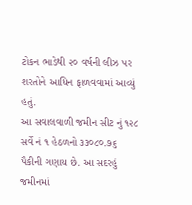ટોકન ભાડેથી ૨૦ વર્ષની લીઝ પર શરતોને આધિન ફાળવવામાં આવ્યું હતું.
આ સવાલવાળી જમીન સીટ નું ૧૨૮ સર્વે નં ૧ હેઠળનો ૩૩૦૮૦.૭૬ પૈકીની ગણાય છે. આ સદરહું જમીનમાં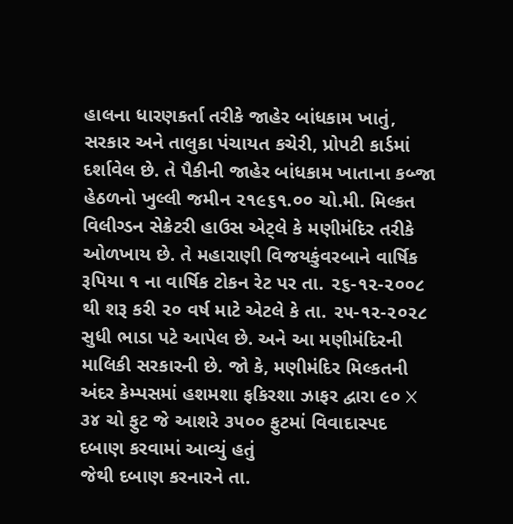હાલના ધારણકર્તા તરીકે જાહેર બાંધકામ ખાતું, સરકાર અને તાલુકા પંચાયત કચેરી, પ્રોપટી કાર્ડમાં દર્શાવેલ છે. તે પૈકીની જાહેર બાંધકામ ખાતાના કબ્જા હેઠળનો ખુલ્લી જમીન ૨૧૯૬૧.૦૦ ચો.મી. મિલ્કત વિલીગ્ડન સેક્રેટરી હાઉસ એટ્લે કે મણીમંદિર તરીકે ઓળખાય છે. તે મહારાણી વિજયકુંવરબાને વાર્ષિક રૂપિયા ૧ ના વાર્ષિક ટોકન રેટ પર તા. ૨૬-૧૨-૨૦૦૮ થી શરૂ કરી ૨૦ વર્ષ માટે એટલે કે તા. ૨૫-૧૨-૨૦૨૮ સુધી ભાડા પટે આપેલ છે. અને આ મણીમંદિરની માલિકી સરકારની છે. જો કે, મણીમંદિર મિલ્કતની અંદર કેમ્પસમાં હશમશા ફકિરશા ઝાફર દ્વારા ૯૦ X ૩૪ ચો ફુટ જે આશરે ૩૫૦૦ ફુટમાં વિવાદાસ્પદ દબાણ કરવામાં આવ્યું હતું
જેથી દબાણ કરનારને તા.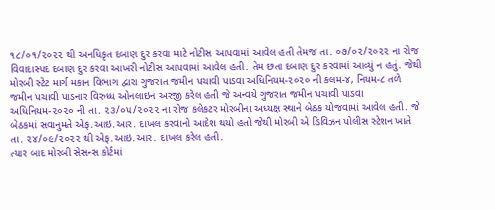૧૮/૦૧/૨૦૨૨ થી અનધિકૃત દબાણ દુર કરવા માટે નોટીસ આપવામાં આવેલ હતી તેમજ તા. ૦૭/૦૨/૨૦૨૨ ના રોજ વિવાદાસ્પદ દબાણ દુર કરવા આખરી નોટીસ આપવામાં આવેલ હતી. તેમ છતા દબાણ દુર કરવામાં આવ્યું ન હતું. જેથી મોરબી સ્ટેટ માર્ગ મકાન વિભાગ દ્વારા ગુજરાત જમીન પચાવી પાડવા અધિનિયમ-૨૦૨૦ ની કલમ-૪, નિયમ-૮ તળે જમીન પચાવી પાડનાર વિરુધ્ધ ઓનલાઇન અરજી કરેલ હતી જે અન્વયે ગુજરાત જમીન પચાવી પાડવા અધિનિયમ-૨૦૨૦ ની તા. ૨૩/૦૫/૨૦૨૨ ના રોજ કલેકટર મોરબીના અધ્યક્ષ સ્થાને બેઠક યોજવામાં આવેલ હતી. જે બેઠકમાં સવાનુમતે એફ.આઇ.આર. દાખલ કરવાનો આદેશ થયો હતો જેથી મોરબી એ ડિવિઝન પોલીસ સ્ટેશન ખાતે તા. ૨૪/૦૯/૨૦૨૨ થી એફ.આઇ.આર. દાખલ કરેલ હતી.
ત્યાર બાદ મોરબી સેસન્સ કોર્ટમાં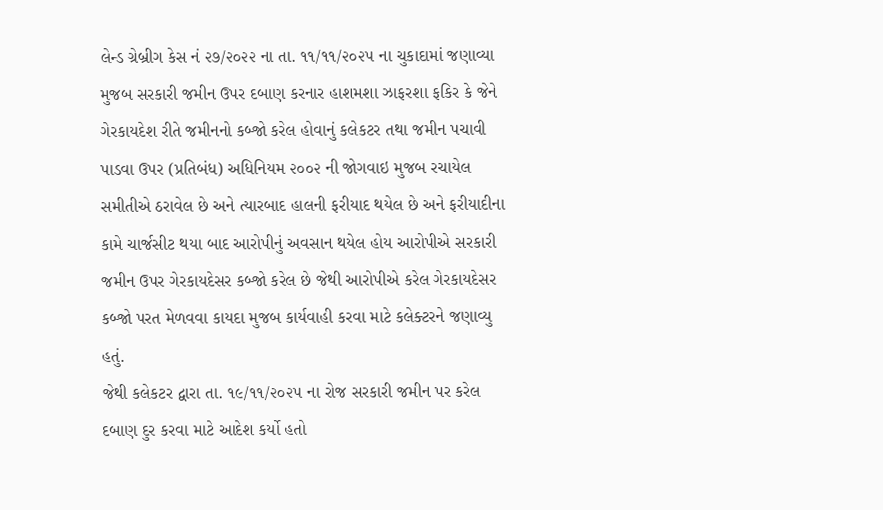લેન્ડ ગ્રેબ્રીગ કેસ નં ૨૭/૨૦૨૨ ના તા. ૧૧/૧૧/૨૦૨૫ ના ચુકાદામાં જણાવ્યા મુજબ સરકારી જમીન ઉપર દબાણ કરનાર હાશમશા ઝાફરશા ફકિર કે જેને ગેરકાયદેશ રીતે જમીનનો કબ્જો કરેલ હોવાનું કલેકટર તથા જમીન પચાવી પાડવા ઉપર (પ્રતિબંધ) અધિનિયમ ૨૦૦૨ ની જોગવાઇ મુજબ રચાયેલ સમીતીએ ઠરાવેલ છે અને ત્યારબાદ હાલની ફરીયાદ થયેલ છે અને ફરીયાદીના કામે ચાર્જસીટ થયા બાદ આરોપીનું અવસાન થયેલ હોય આરોપીએ સરકારી જમીન ઉપર ગેરકાયદેસર કબ્જો કરેલ છે જેથી આરોપીએ કરેલ ગેરકાયદેસર કબ્જો પરત મેળવવા કાયદા મુજબ કાર્યવાહી કરવા માટે કલેક્ટરને જણાવ્યુ હતું.
જેથી કલેકટર દ્વારા તા. ૧૯/૧૧/૨૦૨૫ ના રોજ સરકારી જમીન પર કરેલ દબાણ દુર કરવા માટે આદેશ કર્યો હતો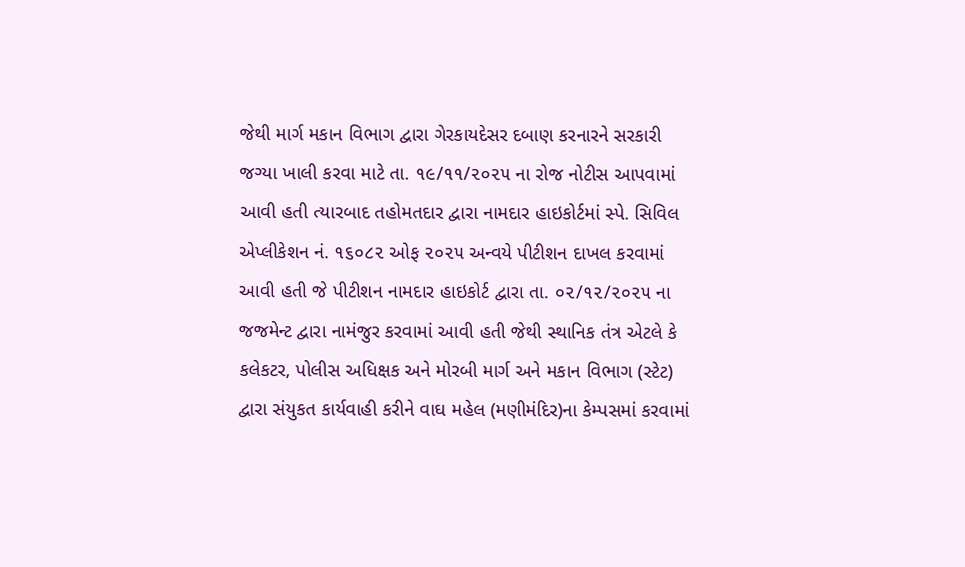જેથી માર્ગ મકાન વિભાગ દ્વારા ગેરકાયદેસર દબાણ કરનારને સરકારી જગ્યા ખાલી કરવા માટે તા. ૧૯/૧૧/૨૦૨૫ ના રોજ નોટીસ આપવામાં આવી હતી ત્યારબાદ તહોમતદાર દ્વારા નામદાર હાઇકોર્ટમાં સ્પે. સિવિલ એપ્લીકેશન નં. ૧૬૦૮૨ ઓફ ૨૦૨૫ અન્વયે પીટીશન દાખલ કરવામાં આવી હતી જે પીટીશન નામદાર હાઇકોર્ટ દ્વારા તા. ૦૨/૧૨/૨૦૨૫ ના જજમેન્ટ દ્વારા નામંજુર કરવામાં આવી હતી જેથી સ્થાનિક તંત્ર એટલે કે કલેકટર, પોલીસ અધિક્ષક અને મોરબી માર્ગ અને મકાન વિભાગ (સ્ટેટ) દ્વારા સંયુકત કાર્યવાહી કરીને વાઘ મહેલ (મણીમંદિર)ના કેમ્પસમાં કરવામાં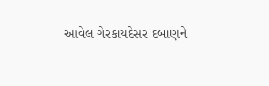આવેલ ગેરકાયદેસર દબાણને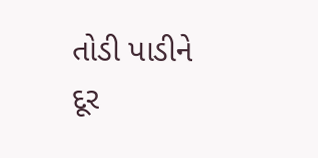તોડી પાડીને દૂર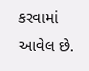કરવામાં આવેલ છે.